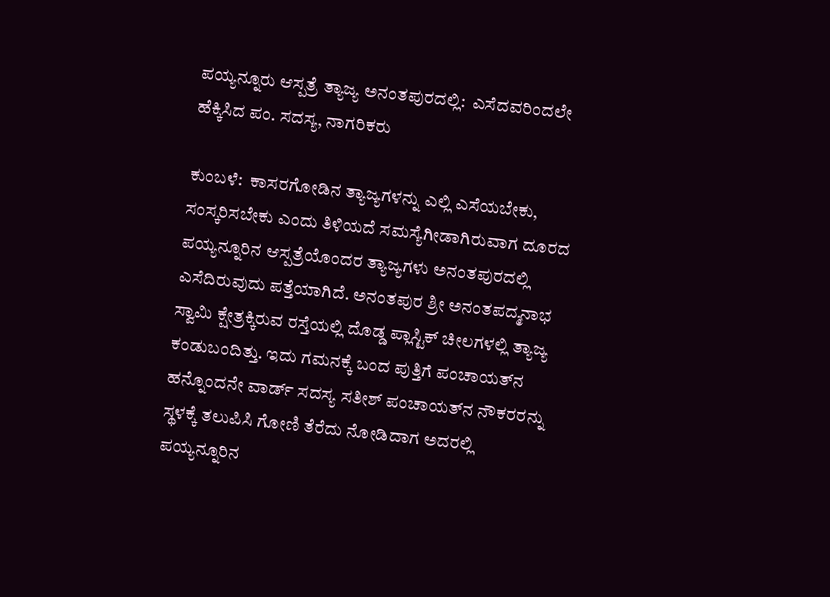ಪಯ್ಯನ್ನೂರು ಆಸ್ಪತ್ರೆ ತ್ಯಾಜ್ಯ ಅನಂತಪುರದಲ್ಲಿ:  ಎಸೆದವರಿಂದಲೇ ಹೆಕ್ಕಿಸಿದ ಪಂ. ಸದಸ್ಯ, ನಾಗರಿಕರು

ಕುಂಬಳೆ:  ಕಾಸರಗೋಡಿನ ತ್ಯಾಜ್ಯಗಳನ್ನು ಎಲ್ಲಿ ಎಸೆಯಬೇಕು, ಸಂಸ್ಕರಿಸಬೇಕು ಎಂದು ತಿಳಿಯದೆ ಸಮಸ್ಯೆಗೀಡಾಗಿರುವಾಗ ದೂರದ ಪಯ್ಯನ್ನೂರಿನ ಆಸ್ಪತ್ರೆಯೊಂದರ ತ್ಯಾಜ್ಯಗಳು ಅನಂತಪುರದಲ್ಲಿ ಎಸೆದಿರುವುದು ಪತ್ತೆಯಾಗಿದೆ. ಅನಂತಪುರ ಶ್ರೀ ಅನಂತಪದ್ಮನಾಭ ಸ್ವಾಮಿ ಕ್ಷೇತ್ರಕ್ಕಿರುವ ರಸ್ತೆಯಲ್ಲಿ ದೊಡ್ಡ ಪ್ಲಾಸ್ಟಿಕ್ ಚೀಲಗಳಲ್ಲಿ ತ್ಯಾಜ್ಯ ಕಂಡುಬಂದಿತ್ತು. ಇದು ಗಮನಕ್ಕೆ ಬಂದ ಪುತ್ತಿಗೆ ಪಂಚಾಯತ್‌ನ ಹನ್ನೊಂದನೇ ವಾರ್ಡ್ ಸದಸ್ಯ ಸತೀಶ್ ಪಂಚಾಯತ್‌ನ ನೌಕರರನ್ನು ಸ್ಥಳಕ್ಕೆ ತಲುಪಿಸಿ ಗೋಣಿ ತೆರೆದು ನೋಡಿದಾಗ ಅದರಲ್ಲಿ ಪಯ್ಯನ್ನೂರಿನ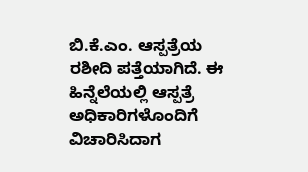ಬಿ.ಕೆ.ಎಂ. ಆಸ್ಪತ್ರೆಯ ರಶೀದಿ ಪತ್ತೆಯಾಗಿದೆ. ಈ ಹಿನ್ನೆಲೆಯಲ್ಲಿ ಆಸ್ಪತ್ರೆ ಅಧಿಕಾರಿಗಳೊಂದಿಗೆ ವಿಚಾರಿಸಿದಾಗ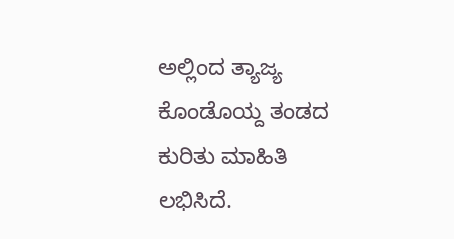ಅಲ್ಲಿಂದ ತ್ಯಾಜ್ಯ ಕೊಂಡೊಯ್ದ ತಂಡದ ಕುರಿತು ಮಾಹಿತಿ ಲಭಿಸಿದೆ.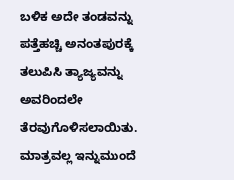ಬಳಿಕ ಅದೇ ತಂಡವನ್ನು ಪತ್ತೆಹಚ್ಚಿ ಅನಂತಪುರಕ್ಕೆ ತಲುಪಿಸಿ ತ್ಯಾಜ್ಯವನ್ನು ಅವರಿಂದಲೇ ತೆರವುಗೊಳಿಸಲಾಯಿತು. ಮಾತ್ರವಲ್ಲ ಇನ್ನುಮುಂದೆ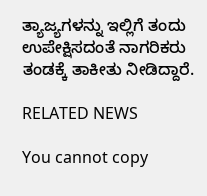ತ್ಯಾಜ್ಯಗಳನ್ನು ಇಲ್ಲಿಗೆ ತಂದು ಉಪೇಕ್ಷಿಸದಂತೆ ನಾಗರಿಕರು ತಂಡಕ್ಕೆ ತಾಕೀತು ನೀಡಿದ್ದಾರೆ.

RELATED NEWS

You cannot copy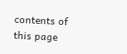contents of this page